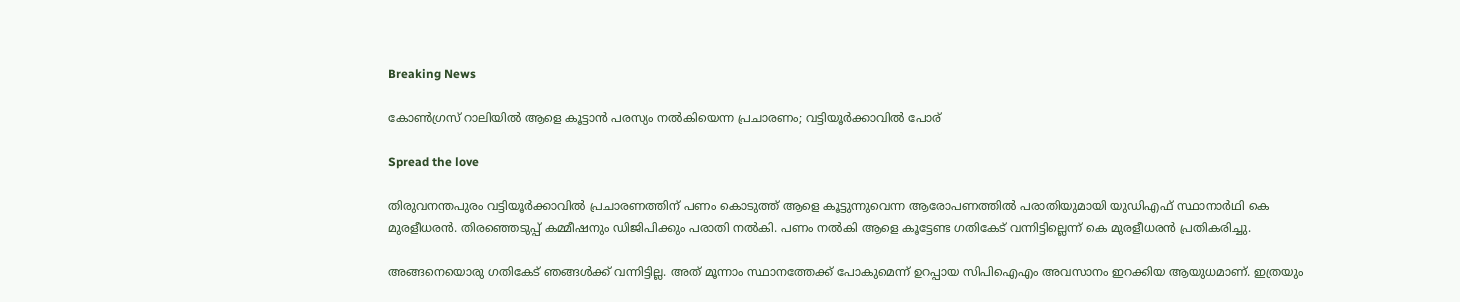Breaking News

കോണ്‍ഗ്രസ് റാലിയില്‍ ആളെ കൂട്ടാന്‍ പരസ്യം നല്‍കിയെന്ന പ്രചാരണം; വട്ടിയൂര്‍ക്കാവില്‍ പോര്

Spread the love

തിരുവനന്തപുരം വട്ടിയൂര്‍ക്കാവില്‍ പ്രചാരണത്തിന് പണം കൊടുത്ത് ആളെ കൂട്ടുന്നുവെന്ന ആരോപണത്തില്‍ പരാതിയുമായി യുഡിഎഫ് സ്ഥാനാര്‍ഥി കെ മുരളീധരന്‍. തിരഞ്ഞെടുപ്പ് കമ്മീഷനും ഡിജിപിക്കും പരാതി നല്‍കി. പണം നല്‍കി ആളെ കൂട്ടേണ്ട ഗതികേട് വന്നിട്ടില്ലെന്ന് കെ മുരളീധരന്‍ പ്രതികരിച്ചു.

അങ്ങനെയൊരു ഗതികേട് ഞങ്ങള്‍ക്ക് വന്നിട്ടില്ല. അത് മൂന്നാം സ്ഥാനത്തേക്ക് പോകുമെന്ന് ഉറപ്പായ സിപിഐഎം അവസാനം ഇറക്കിയ ആയുധമാണ്. ഇത്രയും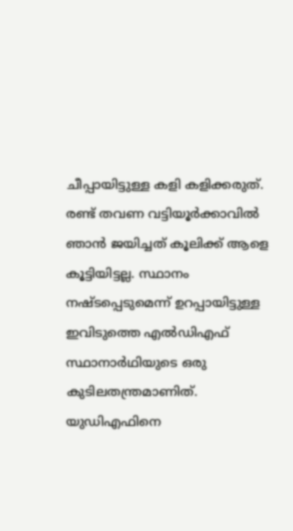ചീപ്പായിട്ടുള്ള കളി കളിക്കരുത്. രണ്ട് തവണ വട്ടിയൂര്‍ക്കാവില്‍ ഞാന്‍ ജയിച്ചത് കൂലിക്ക് ആളെ കൂട്ടിയിട്ടല്ല. സ്ഥാനം നഷ്ടപ്പെടുമെന്ന് ഉറപ്പായിട്ടുള്ള ഇവിടുത്തെ എല്‍ഡിഎഫ് സ്ഥാനാര്‍ഥിയുടെ ഒരു കുടിലതന്ത്രമാണിത്. യുഡിഎഫിനെ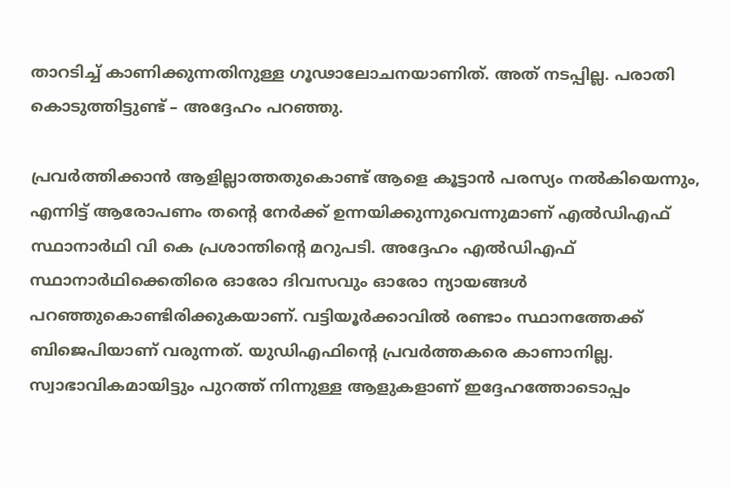താറടിച്ച് കാണിക്കുന്നതിനുള്ള ഗൂഢാലോചനയാണിത്. അത് നടപ്പില്ല. പരാതി കൊടുത്തിട്ടുണ്ട് – അദ്ദേഹം പറഞ്ഞു.

പ്രവര്‍ത്തിക്കാന്‍ ആളില്ലാത്തതുകൊണ്ട് ആളെ കൂട്ടാന്‍ പരസ്യം നല്‍കിയെന്നും, എന്നിട്ട് ആരോപണം തന്റെ നേര്‍ക്ക് ഉന്നയിക്കുന്നുവെന്നുമാണ് എല്‍ഡിഎഫ് സ്ഥാനാര്‍ഥി വി കെ പ്രശാന്തിന്റെ മറുപടി. അദ്ദേഹം എല്‍ഡിഎഫ് സ്ഥാനാര്‍ഥിക്കെതിരെ ഓരോ ദിവസവും ഓരോ ന്യായങ്ങള്‍ പറഞ്ഞുകൊണ്ടിരിക്കുകയാണ്. വട്ടിയൂര്‍ക്കാവില്‍ രണ്ടാം സ്ഥാനത്തേക്ക് ബിജെപിയാണ് വരുന്നത്. യുഡിഎഫിന്റെ പ്രവര്‍ത്തകരെ കാണാനില്ല. സ്വാഭാവികമായിട്ടും പുറത്ത് നിന്നുള്ള ആളുകളാണ് ഇദ്ദേഹത്തോടൊപ്പം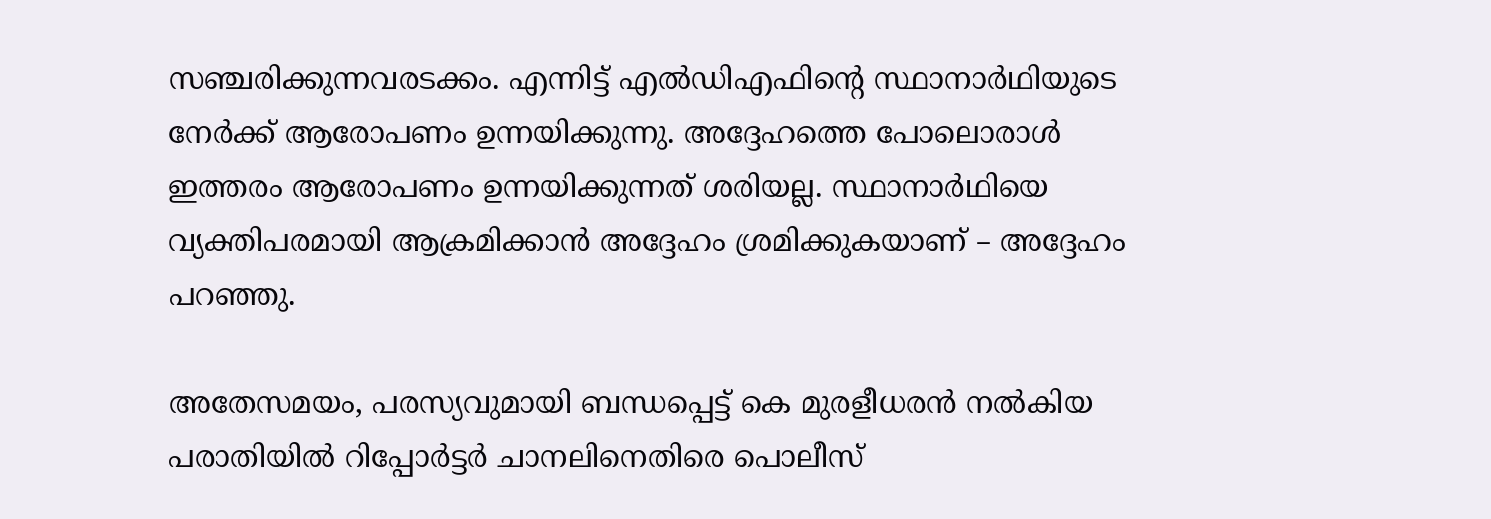സഞ്ചരിക്കുന്നവരടക്കം. എന്നിട്ട് എല്‍ഡിഎഫിന്റെ സ്ഥാനാര്‍ഥിയുടെ നേര്‍ക്ക് ആരോപണം ഉന്നയിക്കുന്നു. അദ്ദേഹത്തെ പോലൊരാള്‍ ഇത്തരം ആരോപണം ഉന്നയിക്കുന്നത് ശരിയല്ല. സ്ഥാനാര്‍ഥിയെ വ്യക്തിപരമായി ആക്രമിക്കാന്‍ അദ്ദേഹം ശ്രമിക്കുകയാണ് – അദ്ദേഹം പറഞ്ഞു.

അതേസമയം, പരസ്യവുമായി ബന്ധപ്പെട്ട് കെ മുരളീധരന്‍ നല്‍കിയ പരാതിയില്‍ റിപ്പോര്‍ട്ടര്‍ ചാനലിനെതിരെ പൊലീസ്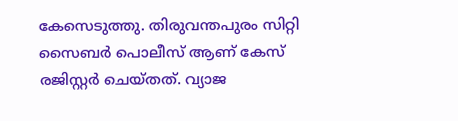കേസെടുത്തു. തിരുവന്തപുരം സിറ്റി സൈബര്‍ പൊലീസ് ആണ് കേസ് രജിസ്റ്റര്‍ ചെയ്തത്. വ്യാജ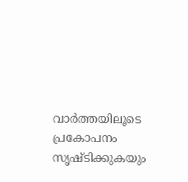വാര്‍ത്തയിലൂടെ പ്രകോപനം സൃഷ്ടിക്കുകയും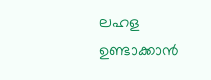ലഹള ഉണ്ടാക്കാന്‍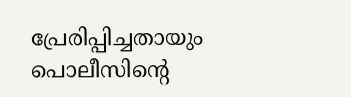പ്രേരിപ്പിച്ചതായും പൊലീസിന്റെ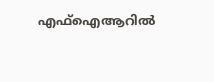എഫ്‌ഐആറില്‍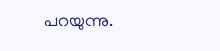പറയുന്നു.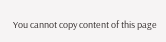You cannot copy content of this page